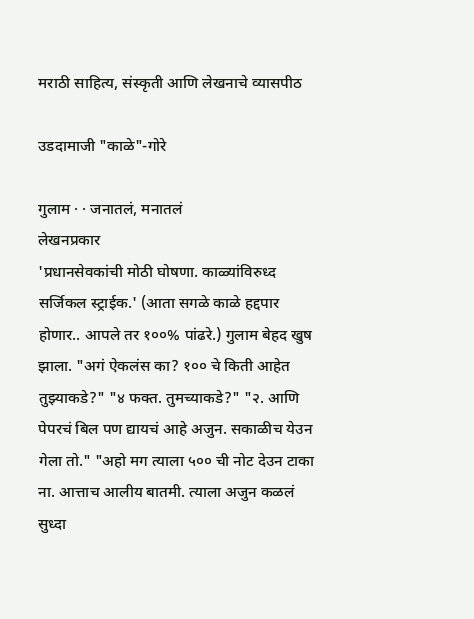मराठी साहित्य, संस्कृती आणि लेखनाचे व्यासपीठ

उडदामाजी "काळे"-गोरे

गुलाम · · जनातलं, मनातलं
लेखनप्रकार
'प्रधानसेवकांची मोठी घोषणा. काळ्यांविरुध्द सर्जिकल स्ट्राईक.' (आता सगळे काळे हद्दपार होणार.. आपले तर १००% पांढरे.) गुलाम बेहद खुष झाला. "अगं ऐकलंस का? १०० चे किती आहेत तुझ्याकडे?" "४ फक्त. तुमच्याकडे?" "२. आणि पेपरचं बिल पण द्यायचं आहे अजुन. सकाळीच येउन गेला तो." "अहो मग त्याला ५०० ची नोट देउन टाका ना. आत्ताच आलीय बातमी. त्याला अजुन कळलं सुध्दा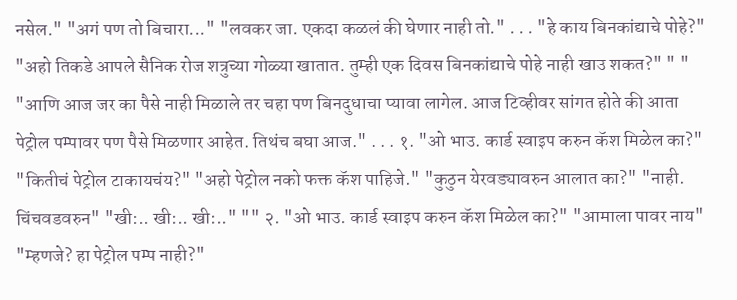नसेल." "अगं पण तो बिचारा..." "लवकर जा. एकदा कळलं की घेणार नाही तो." . . . "हे काय बिनकांद्याचे पोहे?" "अहो तिकडे आपले सैनिक रोज शत्रुच्या गोळ्या खातात. तुम्ही एक दिवस बिनकांद्याचे पोहे नाही खाउ शकत?" " " "आणि आज जर का पैसे नाही मिळाले तर चहा पण बिनदुधाचा प्यावा लागेल. आज टिव्हीवर सांगत होते की आता पेट्रोल पम्पावर पण पैसे मिळणार आहेत. तिथंच बघा आज." . . . १. "ओ भाउ. कार्ड स्वाइप करुन कॅश मिळेल का?" "कितीचं पेट्रोल टाकायचंय?" "अहो पेट्रोल नको फक्त कॅश पाहिजे." "कुठुन येरवड्यावरुन आलात का?" "नाही. चिंचवडवरुन" "खी:.. खी:.. खी:.." "" २. "ओ भाउ. कार्ड स्वाइप करुन कॅश मिळेल का?" "आमाला पावर नाय" "म्हणजे? हा पेट्रोल पम्प नाही?"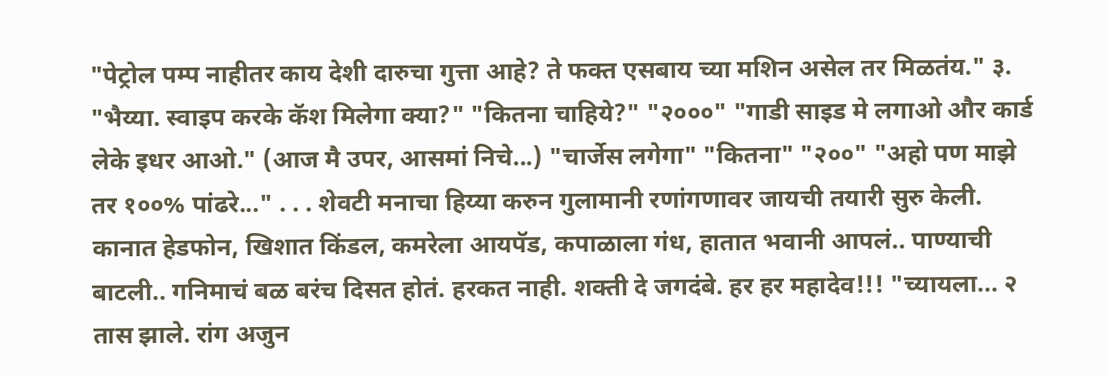"पेट्रोल पम्प नाहीतर काय देशी दारुचा गुत्ता आहे? ते फक्त एसबाय च्या मशिन असेल तर मिळतंय." ३. "भैय्या. स्वाइप करके कॅश मिलेगा क्या?" "कितना चाहिये?" "२०००" "गाडी साइड मे लगाओ और कार्ड लेके इधर आओ." (आज मै उपर, आसमां निचे...) "चार्जेस लगेगा" "कितना" "२००" "अहो पण माझे तर १००% पांढरे..." . . . शेवटी मनाचा हिय्या करुन गुलामानी रणांगणावर जायची तयारी सुरु केली. कानात हेडफोन, खिशात किंडल, कमरेला आयपॅड, कपाळाला गंध, हातात भवानी आपलं.. पाण्याची बाटली.. गनिमाचं बळ बरंच दिसत होतं. हरकत नाही. शक्ती दे जगदंबे. हर हर महादेव!!! "च्यायला... २ तास झाले. रांग अजुन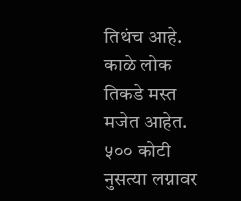तिथंच आहे. काळे लोक तिकडे मस्त मजेत आहेत. ५०० कोटी नुसत्या लग्नावर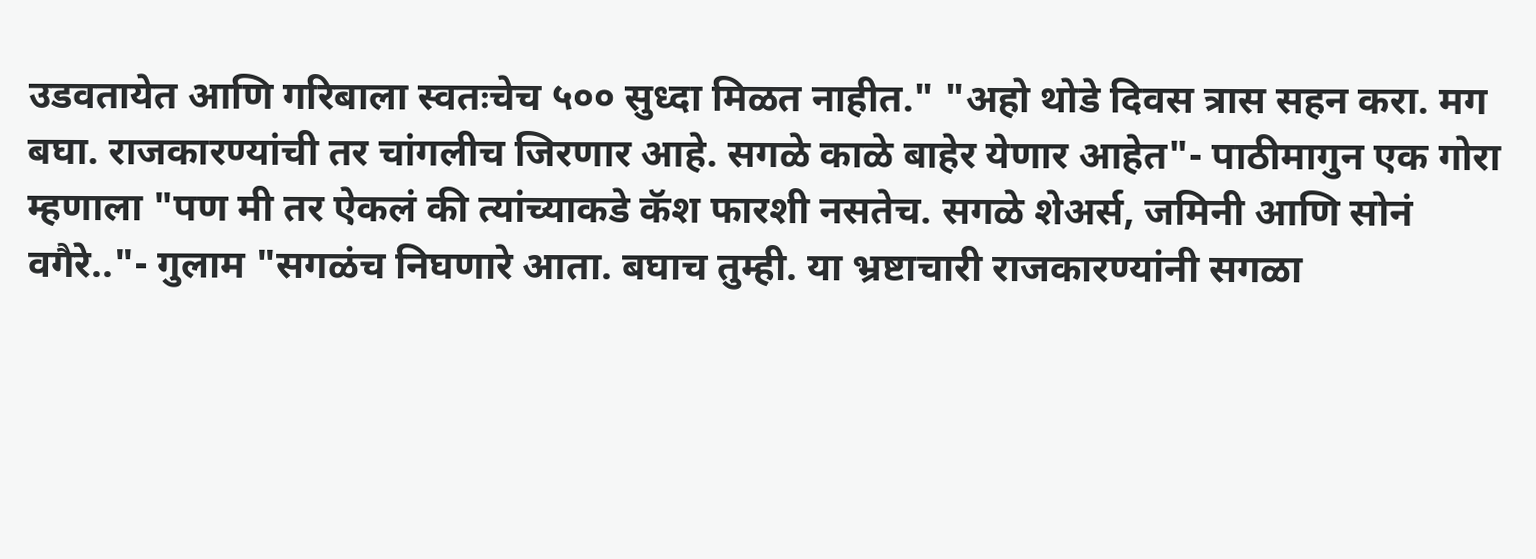उडवतायेत आणि गरिबाला स्वतःचेच ५०० सुध्दा मिळत नाहीत." "अहो थोडे दिवस त्रास सहन करा. मग बघा. राजकारण्यांची तर चांगलीच जिरणार आहे. सगळे काळे बाहेर येणार आहेत"- पाठीमागुन एक गोरा म्हणाला "पण मी तर ऐकलं की त्यांच्याकडे कॅश फारशी नसतेच. सगळे शेअर्स, जमिनी आणि सोनं वगैरे.."- गुलाम "सगळंच निघणारे आता. बघाच तुम्ही. या भ्रष्टाचारी राजकारण्यांनी सगळा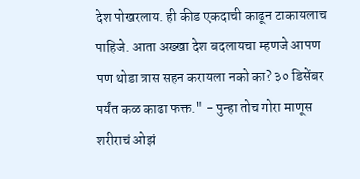देश पोखरलाय. ही कीड एकदाची काढून टाकायलाच पाहिजे. आता अख्खा देश बदलायचा म्हणजे आपण पण थोडा त्रास सहन करायला नको का? ३० डिसेंबर पर्यंत कळ काढा फक्त." - पुन्हा तोच गोरा माणूस शरीराचं ओझं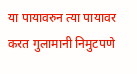या पायावरुन त्या पायावर करत गुलामानी निमुटपणे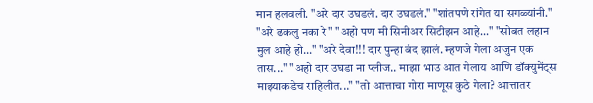मान हलवली. "अरे दार उघडलं. दार उघडलं." "शांतपणे रांगेत या सगळ्यांनी." "अरे ढकलु नका रे" "अहो पण मी सिनीअर सिटीझन आहे..." "सोबत लहान मुल आहे हो..." "अरे देवा!!! दार पुन्हा बंद झालं. म्हणजे गेला अजुन एक तास..." "अहो दार उघडा ना प्लीज.. माझा भाउ आत गेलाय आणि डॉक्युमेंट्स माझ्याकडेच राहिलीत..." "तो आत्ताचा गोरा माणूस कुठे गेला? आत्तातर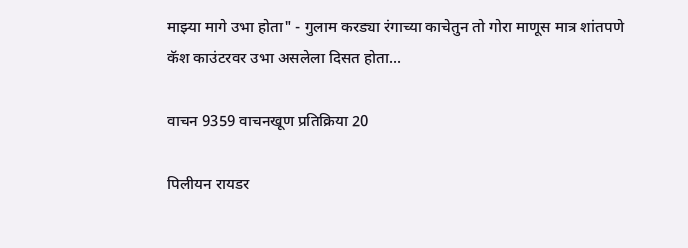माझ्या मागे उभा होता" - गुलाम करड्या रंगाच्या काचेतुन तो गोरा माणूस मात्र शांतपणे कॅश काउंटरवर उभा असलेला दिसत होता...

वाचन 9359 वाचनखूण प्रतिक्रिया 20

पिलीयन रायडर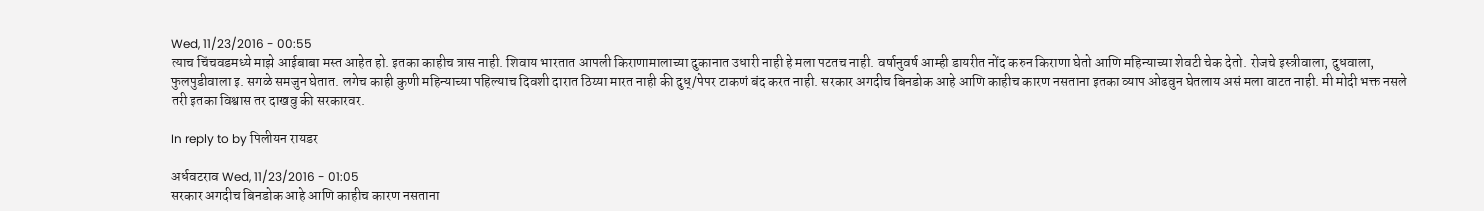Wed, 11/23/2016 - 00:55
त्याच चिंचवडमध्ये माझे आईबाबा मस्त आहेत हो. इतका काहीच त्रास नाही. शिवाय भारतात आपली किराणामालाच्या दुकानात उधारी नाही हे मला पटतच नाही. वर्षानुवर्ष आम्ही डायरीत नोंद करुन किराणा घेतो आणि महिन्याच्या शेवटी चेक देतो. रोजचे इस्त्रीवाला, दुधवाला, फुलपुडीवाला इ. सगळे समजुन घेतात. लगेच काही कुणी महिन्याच्या पहिल्याच दिवशी दारात ठिय्या मारत नाही की दुध्/पेपर टाकणं बंद करत नाही. सरकार अगदीच बिनडोक आहे आणि काहीच कारण नसताना इतका व्याप ओढवुन घेतलाय असं मला वाटत नाही. मी मोदी भक्त नसले तरी इतका विश्वास तर दाखवु की सरकारवर.

In reply to by पिलीयन रायडर

अर्धवटराव Wed, 11/23/2016 - 01:05
सरकार अगदीच बिनडोक आहे आणि काहीच कारण नसताना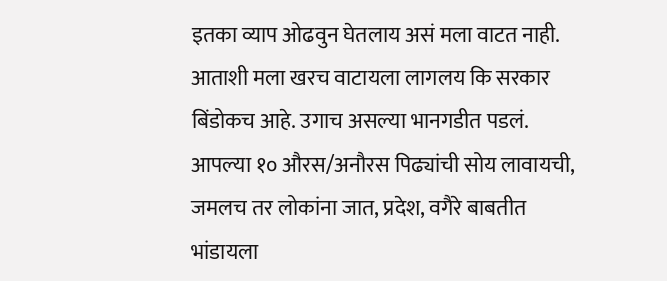इतका व्याप ओढवुन घेतलाय असं मला वाटत नाही.
आताशी मला खरच वाटायला लागलय कि सरकार बिंडोकच आहे. उगाच असल्या भानगडीत पडलं. आपल्या १० औरस/अनौरस पिढ्यांची सोय लावायची, जमलच तर लोकांना जात, प्रदेश, वगैरे बाबतीत भांडायला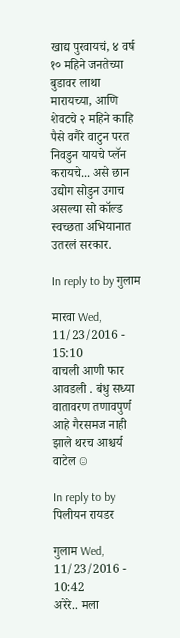खाद्य पुरवायचं, ४ वर्ष १० महिने जनतेच्या बुडावर लाथा मारायच्या, आणि शेवटचे २ महिने काहि पैसे वगैरे वाटुन परत निवडुन यायचे प्लॅन करायचे... असे छान उद्योग सोडुन उगाच असल्या सो कॉल्ड स्वच्छता अभियानात उतरलं सरकार.

In reply to by गुलाम

मारवा Wed, 11/23/2016 - 15:10
वाचली आणी फार आवडली . बंधु सध्या वातावरण तणावपुर्ण आहे गैरसमज नाही झाले थरच आश्चर्य वाटेल ☺

In reply to by पिलीयन रायडर

गुलाम Wed, 11/23/2016 - 10:42
अरेरे.. मला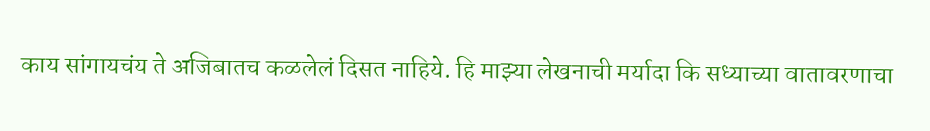काय सांगायचंय ते अजिबातच कळलेलं दिसत नाहिये. हि माझ्या लेखनाची मर्यादा कि सध्याच्या वातावरणाचा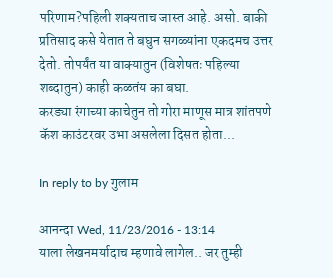परिणाम?पहिली शक्यताच जास्त आहे. असो. बाकी प्रतिसाद कसे येतात ते बघुन सगळ्यांना एकदमच उत्तर देतो. तोपर्यंत या वाक्यातुन (विशेषतः पहिल्या शब्दातुन) काही कळतंय का बघा.
करड्या रंगाच्या काचेतुन तो गोरा माणूस मात्र शांतपणे कॅश काउंटरवर उभा असलेला दिसत होता...

In reply to by गुलाम

आनन्दा Wed, 11/23/2016 - 13:14
याला लेखनमर्यादाच म्हणावे लागेल.. जर तुम्ही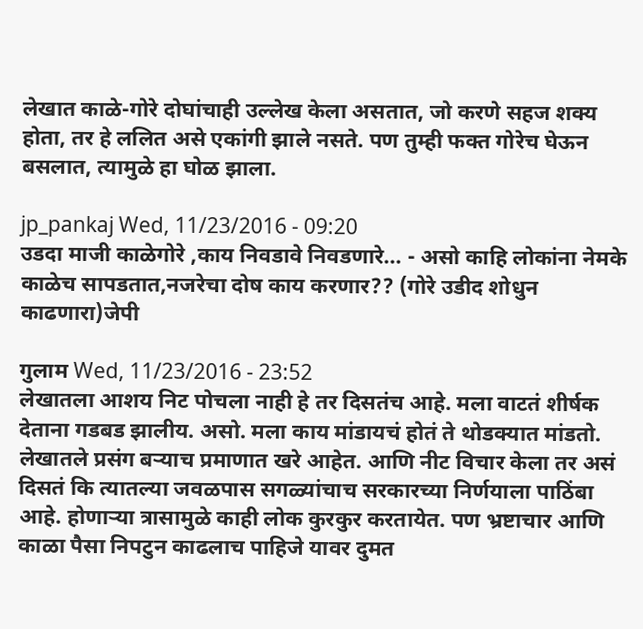लेखात काळे-गोरे दोघांचाही उल्लेख केला असतात, जो करणे सहज शक्य होता, तर हे ललित असे एकांगी झाले नसते. पण तुम्ही फक्त गोरेच घेऊन बसलात, त्यामुळे हा घोळ झाला.

jp_pankaj Wed, 11/23/2016 - 09:20
उडदा माजी काळेगोरे ,काय निवडावे निवडणारे... - असो काहि लोकांना नेमके काळेच सापडतात,नजरेचा दोष काय करणार?? (गोरे उडीद शोधुन काढणारा)जेपी

गुलाम Wed, 11/23/2016 - 23:52
लेखातला आशय निट पोचला नाही हे तर दिसतंच आहे. मला वाटतं शीर्षक देताना गडबड झालीय. असो. मला काय मांडायचं होतं ते थोडक्यात मांडतो. लेखातले प्रसंग बर्‍याच प्रमाणात खरे आहेत. आणि नीट विचार केला तर असं दिसतं कि त्यातल्या जवळपास सगळ्यांचाच सरकारच्या निर्णयाला पाठिंबा आहे. होणार्‍या त्रासामुळे काही लोक कुरकुर करतायेत. पण भ्रष्टाचार आणि काळा पैसा निपटुन काढलाच पाहिजे यावर दुमत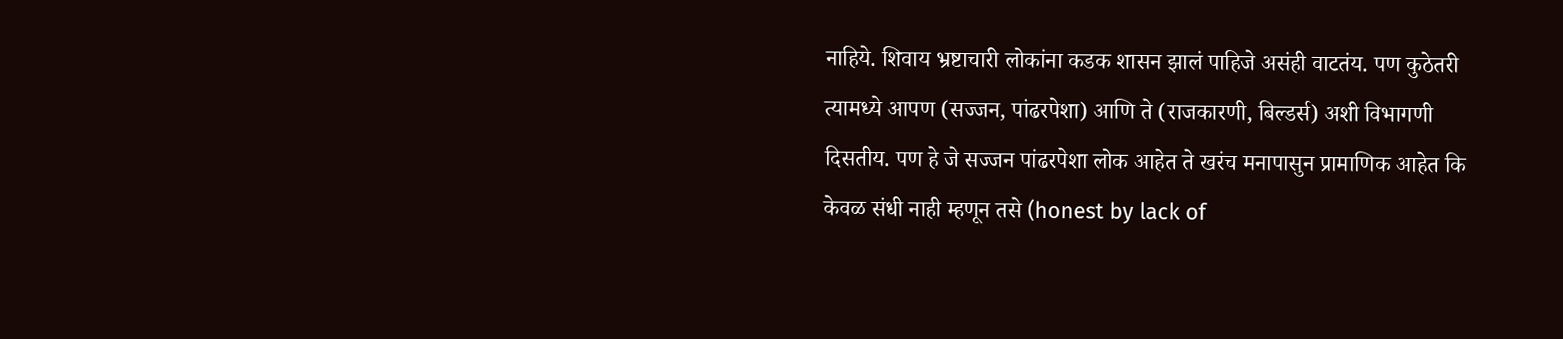नाहिये. शिवाय भ्रष्टाचारी लोकांना कडक शासन झालं पाहिजे असंही वाटतंय. पण कुठेतरी त्यामध्ये आपण (सज्जन, पांढरपेशा) आणि ते (राजकारणी, बिल्डर्स) अशी विभागणी दिसतीय. पण हे जे सज्जन पांढरपेशा लोक आहेत ते खरंच मनापासुन प्रामाणिक आहेत कि केवळ संधी नाही म्हणून तसे (honest by lack of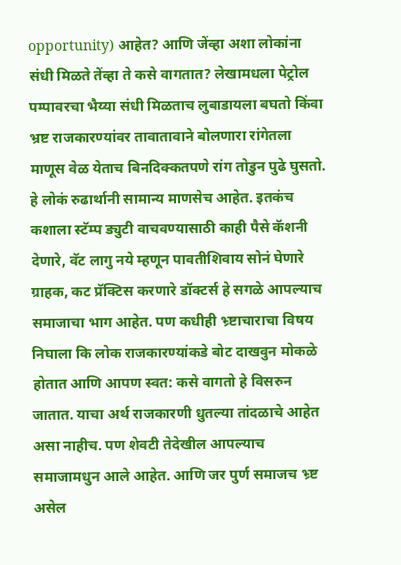opportunity) आहेत? आणि जेंव्हा अशा लोकांना संधी मिळते तेंव्हा ते कसे वागतात? लेखामधला पेट्रोल पम्पावरचा भैय्या संधी मिळताच लुबाडायला बघतो किंवा भ्रष्ट राजकारण्यांवर तावातावाने बोलणारा रांगेतला माणूस वेळ येताच बिनदिक्कतपणे रांग तोडुन पुढे घुसतो. हे लोकं रुढार्थानी सामान्य माणसेच आहेत. इतकंच कशाला स्टॅम्प ड्युटी वाचवण्यासाठी काही पैसे कॅशनी देणारे, वॅट लागु नये म्हणून पावतीशिवाय सोनं घेणारे ग्राहक, कट प्रॅक्टिस करणारे डॉक्टर्स हे सगळे आपल्याच समाजाचा भाग आहेत. पण कधीही भ्र्ष्टाचाराचा विषय निघाला कि लोक राजकारण्यांकडे बोट दाखवुन मोकळे होतात आणि आपण स्वत: कसे वागतो हे विसरुन जातात. याचा अर्थ राजकारणी धुतल्या तांदळाचे आहेत असा नाहीच. पण शेवटी तेदेखील आपल्याच समाजामधुन आले आहेत. आणि जर पुर्ण समाजच भ्र्ष्ट असेल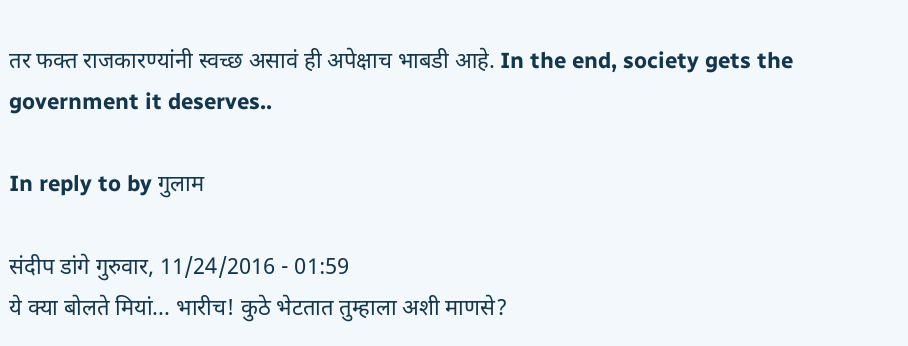तर फक्त राजकारण्यांनी स्वच्छ असावं ही अपेक्षाच भाबडी आहे. In the end, society gets the government it deserves..

In reply to by गुलाम

संदीप डांगे गुरुवार, 11/24/2016 - 01:59
ये क्या बोलते मियां... भारीच! कुठे भेटतात तुम्हाला अशी माणसे?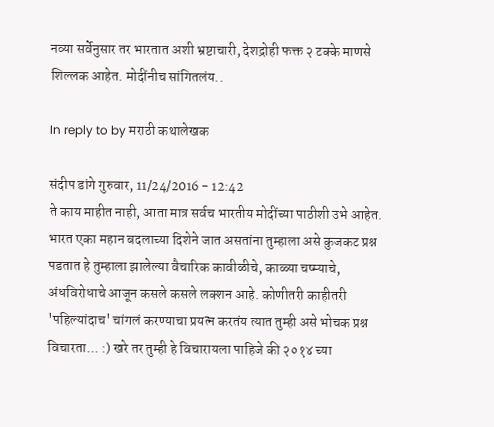नव्या सर्वेनुसार तर भारतात अशी भ्रष्टाचारी, देशद्रोही फक्त २ टक्के माणसे शिल्लक आहेत. मोदींनीच सांगितलंय..

In reply to by मराठी कथालेखक

संदीप डांगे गुरुवार, 11/24/2016 - 12:42
ते काय माहीत नाही, आता मात्र सर्वच भारतीय मोदींच्या पाठीशी उभे आहेत. भारत एका महान बदलाच्या दिशेने जात असतांना तुम्हाला असे कुजकट प्रश्न पडतात हे तुम्हाला झालेल्या वैचारिक कावीळीचे, काळ्या चष्म्याचे, अंधविरोधाचे आजून कसले कसले लक्शन आहे. कोणीतरी काहीतरी 'पहिल्यांदाच' चांगलं करण्याचा प्रयत्न करतंय त्यात तुम्ही असे भोचक प्रश्न विचारता... :) खरे तर तुम्ही हे विचारायला पाहिजे की २०१४ च्या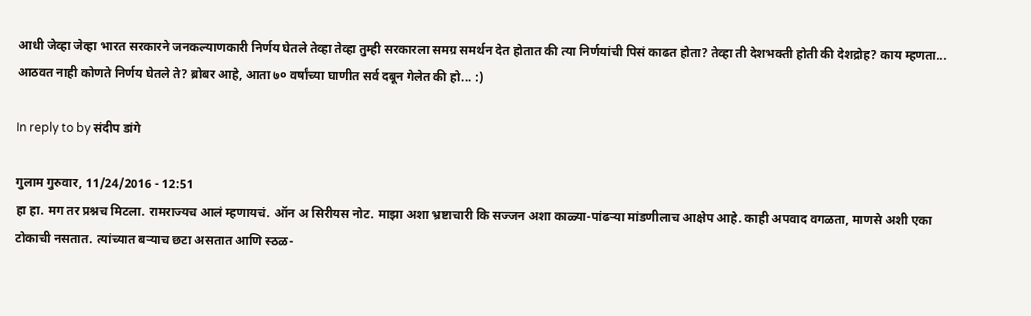आधी जेव्हा जेव्हा भारत सरकारने जनकल्याणकारी निर्णय घेतले तेव्हा तेव्हा तुम्ही सरकारला समग्र समर्थन देत होतात की त्या निर्णयांची पिसं काढत होता? तेव्हा ती देशभक्ती होती की देशद्रोह? काय म्हणता... आठवत नाही कोणते निर्णय घेतले ते? ब्रोबर आहे, आता ७० वर्षांच्या घाणीत सर्व दबून गेलेत की हो... :)

In reply to by संदीप डांगे

गुलाम गुरुवार, 11/24/2016 - 12:51
हा हा. मग तर प्रश्नच मिटला. रामराज्यच आलं म्हणायचं. ऑन अ सिरीयस नोट. माझा अशा भ्रष्टाचारी कि सज्जन अशा काळ्या-पांढर्‍या मांडणीलाच आक्षेप आहे. काही अपवाद वगळता, माणसे अशी एका टोकाची नसतात. त्यांच्यात बर्‍याच छटा असतात आणि स्ठळ-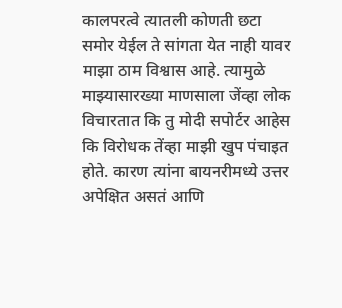कालपरत्वे त्यातली कोणती छटा समोर येईल ते सांगता येत नाही यावर माझा ठाम विश्वास आहे. त्यामुळे माझ्यासारख्या माणसाला जेंव्हा लोक विचारतात कि तु मोदी सपोर्टर आहेस कि विरोधक तेंव्हा माझी खुप पंचाइत होते. कारण त्यांना बायनरीमध्ये उत्तर अपेक्षित असतं आणि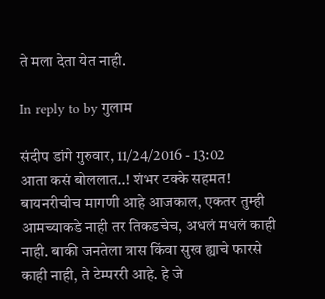ते मला देता येत नाही.

In reply to by गुलाम

संदीप डांगे गुरुवार, 11/24/2016 - 13:02
आता कसं बोललात..! शंभर टक्के सहमत! बायनरीचीच मागणी आहे आजकाल, एकतर तुम्ही आमच्याकडे नाही तर तिकडचेच, अधलं मधलं काही नाही. बाकी जनतेला त्रास किंवा सुख ह्याचे फारसे काही नाही, ते टेम्पररी आहे. हे जे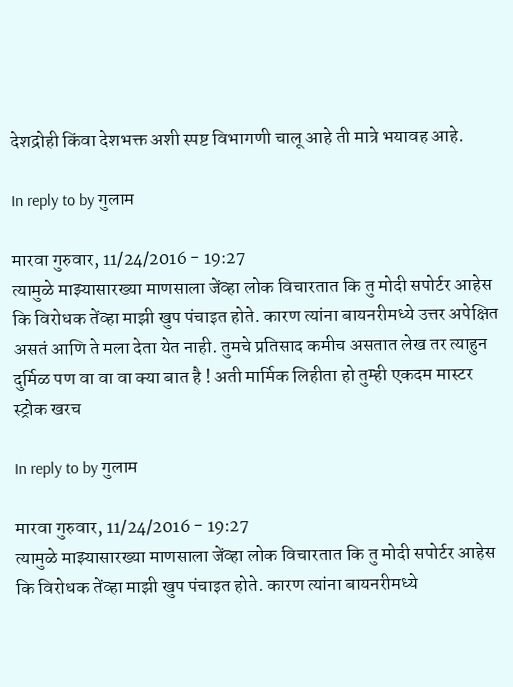देशद्रोही किंवा देशभक्त अशी स्पष्ट विभागणी चालू आहे ती मात्रे भयावह आहे.

In reply to by गुलाम

मारवा गुरुवार, 11/24/2016 - 19:27
त्यामुळे माझ्यासारख्या माणसाला जेंव्हा लोक विचारतात कि तु मोदी सपोर्टर आहेस कि विरोधक तेंव्हा माझी खुप पंचाइत होते. कारण त्यांना बायनरीमध्ये उत्तर अपेक्षित असतं आणि ते मला देता येत नाही. तुमचे प्रतिसाद कमीच असतात लेख तर त्याहुन दुर्मिळ पण वा वा वा क्या बात है ! अती मार्मिक लिहीता हो तुम्ही एकदम मास्टर स्ट्रोक खरच

In reply to by गुलाम

मारवा गुरुवार, 11/24/2016 - 19:27
त्यामुळे माझ्यासारख्या माणसाला जेंव्हा लोक विचारतात कि तु मोदी सपोर्टर आहेस कि विरोधक तेंव्हा माझी खुप पंचाइत होते. कारण त्यांना बायनरीमध्ये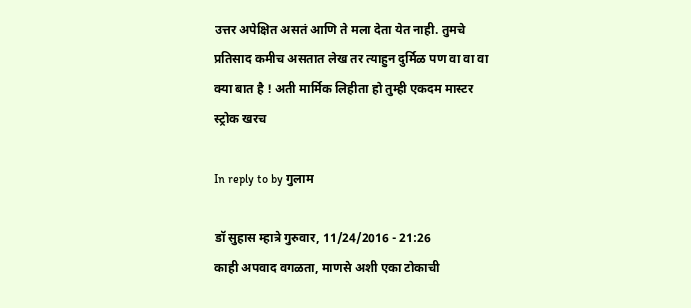उत्तर अपेक्षित असतं आणि ते मला देता येत नाही. तुमचे प्रतिसाद कमीच असतात लेख तर त्याहुन दुर्मिळ पण वा वा वा क्या बात है ! अती मार्मिक लिहीता हो तुम्ही एकदम मास्टर स्ट्रोक खरच

In reply to by गुलाम

डॉ सुहास म्हात्रे गुरुवार, 11/24/2016 - 21:26
काही अपवाद वगळता, माणसे अशी एका टोकाची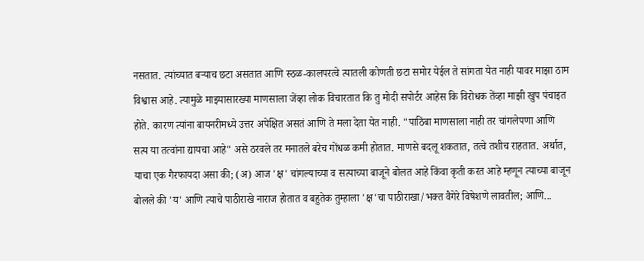नसतात. त्यांच्यात बर्‍याच छटा असतात आणि स्ठळ-कालपरत्वे त्यातली कोणती छटा समोर येईल ते सांगता येत नाही यावर माझा ठाम विश्वास आहे. त्यामुळे माझ्यासारख्या माणसाला जेंव्हा लोक विचारतात कि तु मोदी सपोर्टर आहेस कि विरोधक तेंव्हा माझी खुप पंचाइत होते. कारण त्यांना बायनरीमध्ये उत्तर अपेक्षित असतं आणि ते मला देता येत नाही. "पाठिंबा माणसाला नाही तर चांगलेपणा आणि सत्य या तत्वांना द्यायचा आहे" असे ठरवले तर मनातले बरेच गोंधळ कमी होतात. माणसे बदलू शकतात, तत्वे तशीच राहतात. अर्थात, याचा एक गैरफायदा असा की; (अ) आज 'क्ष' चांगल्याच्या व सत्याच्या बाजूने बोलत आहे किंवा कृती करत आहे म्हणून त्याच्या बाजून बोलले की 'य' आणि त्याचे पाठीराखे नाराज होतात व बहुतेक तुम्हाला 'क्ष'चा पाठीराखा/भक्त वैगेरे विषेशणे लावतील; आणि...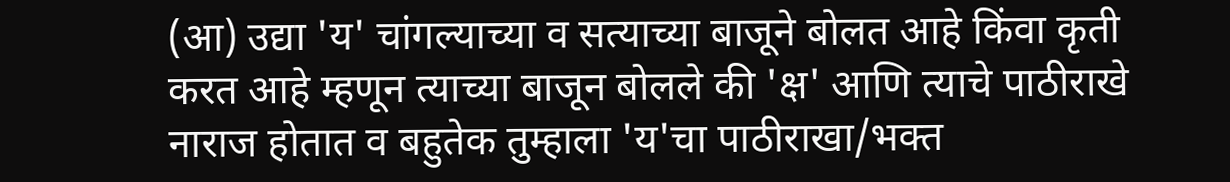(आ) उद्या 'य' चांगल्याच्या व सत्याच्या बाजूने बोलत आहे किंवा कृती करत आहे म्हणून त्याच्या बाजून बोलले की 'क्ष' आणि त्याचे पाठीराखे नाराज होतात व बहुतेक तुम्हाला 'य'चा पाठीराखा/भक्त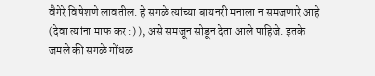वैगेरे विषेशणे लावतील. हे सगळे त्यांच्या बायनरी मनाला न समजणारे आहे (देवा त्यांना माफ कर :) ), असे समजून सोडून देता आले पाहिजे. इतके जमले की सगळे गोंधळ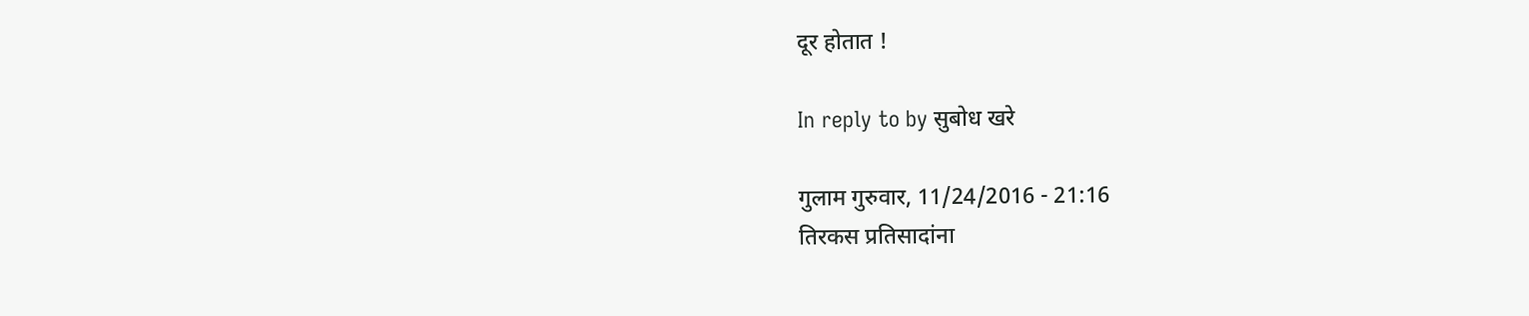दूर होतात !

In reply to by सुबोध खरे

गुलाम गुरुवार, 11/24/2016 - 21:16
तिरकस प्रतिसादांना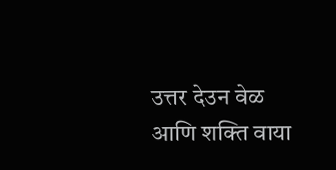उत्तर देउन वेळ आणि शक्ति वाया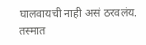घालवायची नाही असं ठरवलंय. तस्मात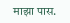माझा पास.